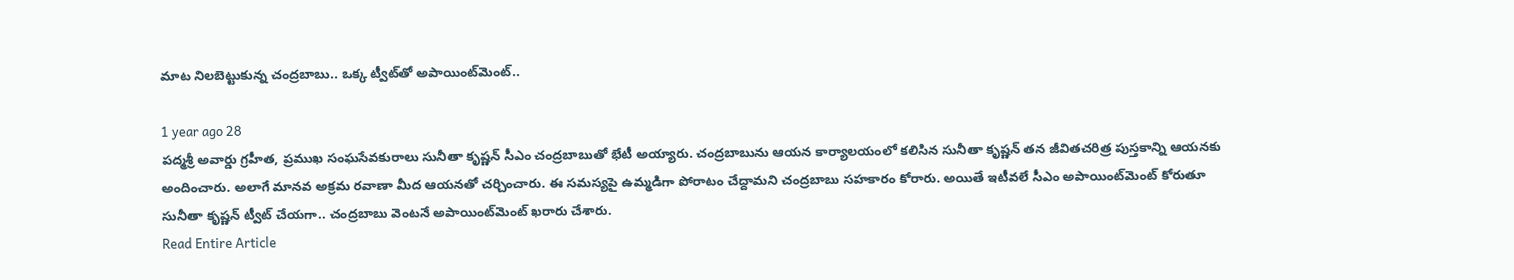మాట నిలబెట్టుకున్న చంద్రబాబు.. ఒక్క ట్వీట్‌తో అపాయింట్‌మెంట్..

1 year ago 28
పద్మశ్రీ అవార్డు గ్రహీత, ప్రముఖ సంఘసేవకురాలు సునీతా కృష్ణన్ సీఎం చంద్రబాబుతో భేటీ అయ్యారు. చంద్రబాబును ఆయన కార్యాలయంలో కలిసిన సునీతా కృష్ణన్ తన జీవితచరిత్ర పుస్తకాన్ని ఆయనకు అందించారు. అలాగే మానవ అక్రమ రవాణా మీద ఆయనతో చర్చించారు. ఈ సమస్యపై ఉమ్మడిగా పోరాటం చేద్దామని చంద్రబాబు సహకారం కోరారు. అయితే ఇటీవలే సీఎం అపాయింట్‌మెంట్ కోరుతూ సునీతా కృష్ణన్ ట్వీట్ చేయగా.. చంద్రబాబు వెంటనే అపాయింట్‌మెంట్ ఖరారు చేశారు.
Read Entire Article